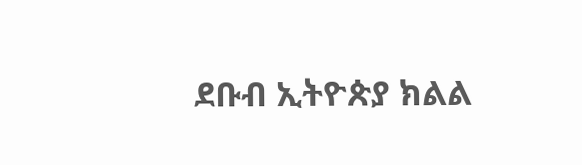ደቡብ ኢትዮጵያ ክልል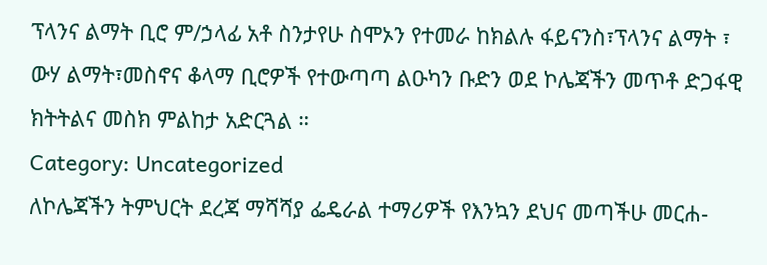ፕላንና ልማት ቢሮ ም/ኃላፊ አቶ ስንታየሁ ስሞኦን የተመራ ከክልሉ ፋይናንስ፣ፕላንና ልማት ፣ ውሃ ልማት፣መስኖና ቆላማ ቢሮዎች የተውጣጣ ልዑካን ቡድን ወደ ኮሌጃችን መጥቶ ድጋፋዊ ክትትልና መስክ ምልከታ አድርጓል ።
Category: Uncategorized
ለኮሌጃችን ትምህርት ደረጃ ማሻሻያ ፌዴራል ተማሪዎች የእንኳን ደህና መጣችሁ መርሐ-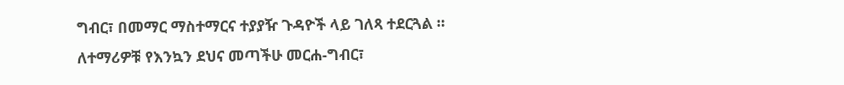ግብር፣ በመማር ማስተማርና ተያያዥ ጉዳዮች ላይ ገለጻ ተደርጓል ።
ለተማሪዎቹ የእንኳን ደህና መጣችሁ መርሐ-ግብር፣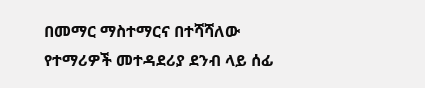በመማር ማስተማርና በተሻሻለው የተማሪዎች መተዳደሪያ ደንብ ላይ ሰፊ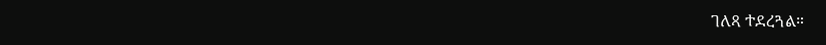ገለጻ ተደረጓል።